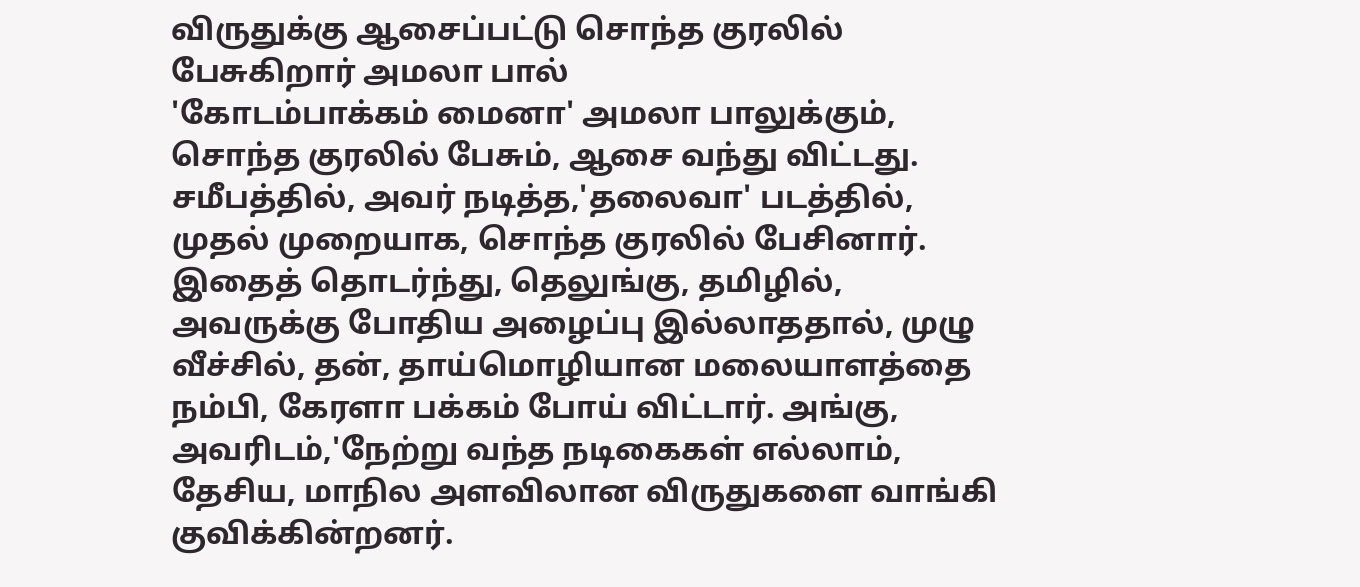விருதுக்கு ஆசைப்பட்டு சொந்த குரலில் பேசுகிறார் அமலா பால்
'கோடம்பாக்கம் மைனா' அமலா பாலுக்கும், சொந்த குரலில் பேசும், ஆசை வந்து விட்டது. சமீபத்தில், அவர் நடித்த,'தலைவா' படத்தில், முதல் முறையாக, சொந்த குரலில் பேசினார். இதைத் தொடர்ந்து, தெலுங்கு, தமிழில், அவருக்கு போதிய அழைப்பு இல்லாததால், முழு வீச்சில், தன், தாய்மொழியான மலையாளத்தை நம்பி, கேரளா பக்கம் போய் விட்டார். அங்கு, அவரிடம்,'நேற்று வந்த நடிகைகள் எல்லாம், தேசிய, மாநில அளவிலான விருதுகளை வாங்கி குவிக்கின்றனர்.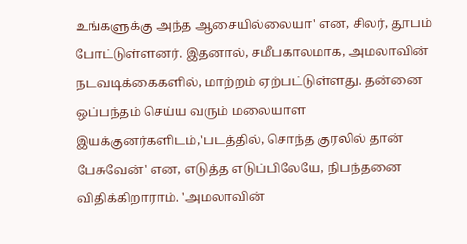உங்களுக்கு அந்த ஆசையில்லையா' என, சிலர், தூபம் போட்டுள்ளனர். இதனால், சமீபகாலமாக, அமலாவின் நடவடிக்கைகளில், மாற்றம் ஏற்பட்டுள்ளது. தன்னை ஒப்பந்தம் செய்ய வரும் மலையாள இயக்குனர்களிடம்,'படத்தில், சொந்த குரலில் தான் பேசுவேன்' என, எடுத்த எடுப்பிலேயே, நிபந்தனை விதிக்கிறாராம். 'அமலாவின்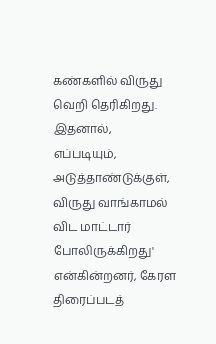கண்களில் விருது வெறி தெரிகிறது. இதனால், எப்படியும், அடுத்தாண்டுக்குள், விருது வாங்காமல் விட மாட்டார் போலிருக்கிறது' என்கின்றனர், கேரள திரைப்படத்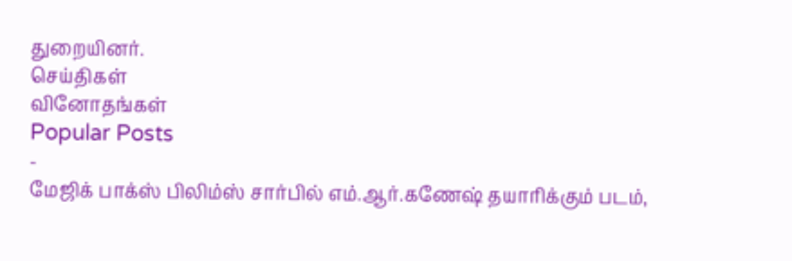துறையினர்.
செய்திகள்
வினோதங்கள்
Popular Posts
-
மேஜிக் பாக்ஸ் பிலிம்ஸ் சார்பில் எம்.ஆர்.கணேஷ் தயாரிக்கும் படம்,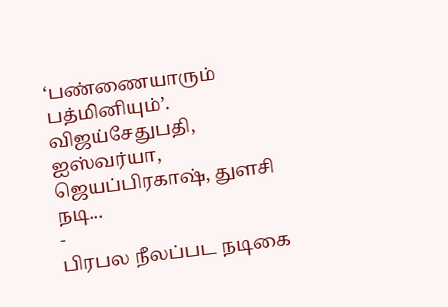‘பண்ணையாரும் பத்மினியும்’. விஜய்சேதுபதி, ஐஸ்வர்யா, ஜெயப்பிரகாஷ், துளசி நடி...
-
பிரபல நீலப்பட நடிகை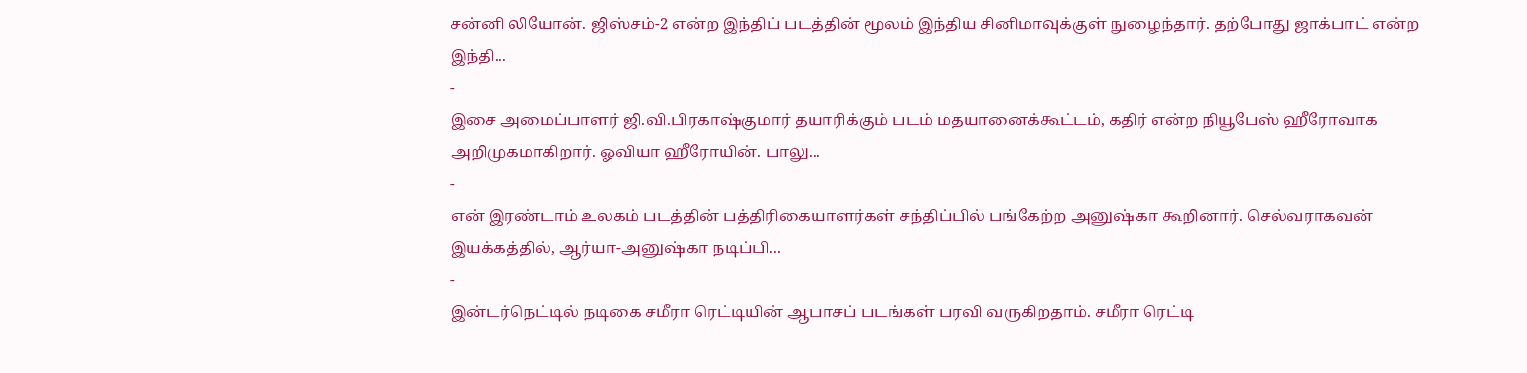சன்னி லியோன். ஜிஸ்சம்-2 என்ற இந்திப் படத்தின் மூலம் இந்திய சினிமாவுக்குள் நுழைந்தார். தற்போது ஜாக்பாட் என்ற இந்தி...
-
இசை அமைப்பாளர் ஜி.வி.பிரகாஷ்குமார் தயாரிக்கும் படம் மதயானைக்கூட்டம், கதிர் என்ற நியூபேஸ் ஹீரோவாக அறிமுகமாகிறார். ஓவியா ஹீரோயின். பாலு...
-
என் இரண்டாம் உலகம் படத்தின் பத்திரிகையாளர்கள் சந்திப்பில் பங்கேற்ற அனுஷ்கா கூறினார். செல்வராகவன் இயக்கத்தில், ஆர்யா-அனுஷ்கா நடிப்பி...
-
இன்டர்நெட்டில் நடிகை சமீரா ரெட்டியின் ஆபாசப் படங்கள் பரவி வருகிறதாம். சமீரா ரெட்டி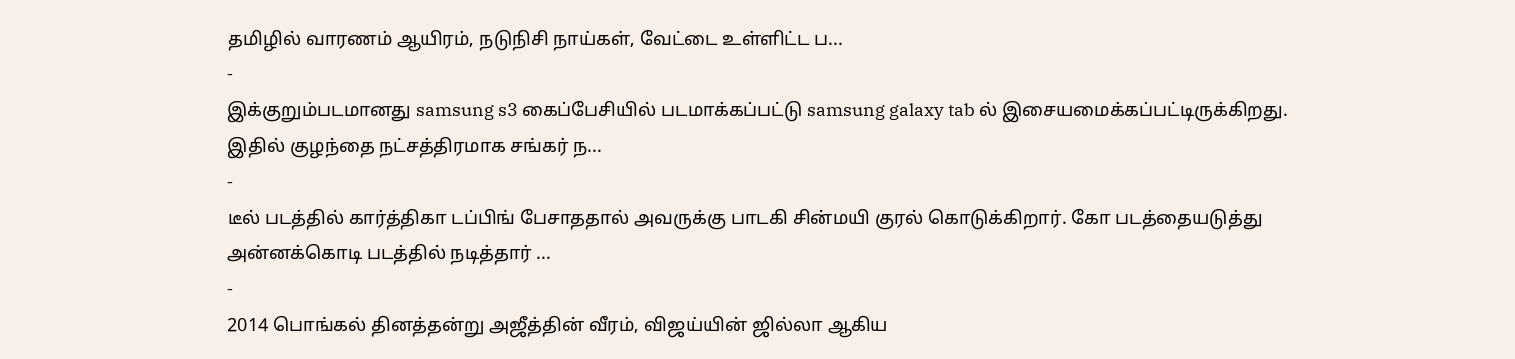தமிழில் வாரணம் ஆயிரம், நடுநிசி நாய்கள், வேட்டை உள்ளிட்ட ப...
-
இக்குறும்படமானது samsung s3 கைப்பேசியில் படமாக்கப்பட்டு samsung galaxy tab ல் இசையமைக்கப்பட்டிருக்கிறது. இதில் குழந்தை நட்சத்திரமாக சங்கர் ந...
-
டீல் படத்தில் கார்த்திகா டப்பிங் பேசாததால் அவருக்கு பாடகி சின்மயி குரல் கொடுக்கிறார். கோ படத்தையடுத்து அன்னக்கொடி படத்தில் நடித்தார் ...
-
2014 பொங்கல் தினத்தன்று அஜீத்தின் வீரம், விஜய்யின் ஜில்லா ஆகிய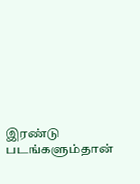இரண்டு படங்களும்தான்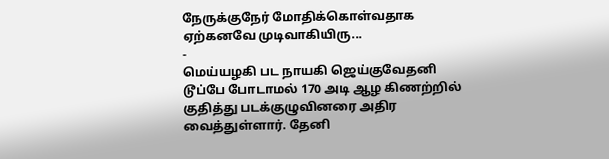நேருக்குநேர் மோதிக்கொள்வதாக ஏற்கனவே முடிவாகியிரு...
-
மெய்யழகி பட நாயகி ஜெய்குவேதனி டூப்பே போடாமல் 170 அடி ஆழ கிணற்றில் குதித்து படக்குழுவினரை அதிர வைத்துள்ளார். தேனி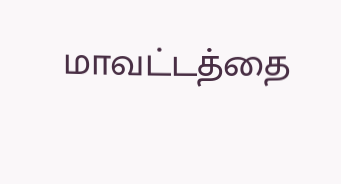மாவட்டத்தை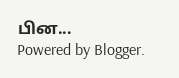பின...
Powered by Blogger.